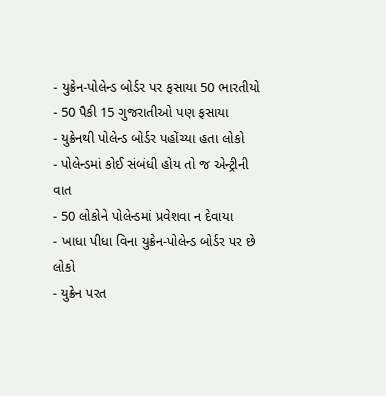- યુક્રેન-પોલેન્ડ બોર્ડર પર ફસાયા 50 ભારતીયો
- 50 પૈકી 15 ગુજરાતીઓ પણ ફસાયા
- યુક્રેનથી પોલેન્ડ બોર્ડર પહોંચ્યા હતા લોકો
- પોલેન્ડમાં કોઈ સંબંધી હોય તો જ એન્ટ્રીની વાત
- 50 લોકોને પોલેન્ડમાં પ્રવેશવા ન દેવાયા
- ખાધા પીધા વિના યુક્રેન-પોલેન્ડ બોર્ડર પર છે લોકો
- યુક્રેન પરત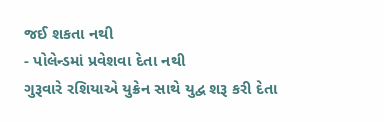જઈ શકતા નથી
- પોલેન્ડમાં પ્રવેશવા દેતા નથી
ગુરૂવારે રશિયાએ યુક્રેન સાથે યુદ્વ શરૂ કરી દેતા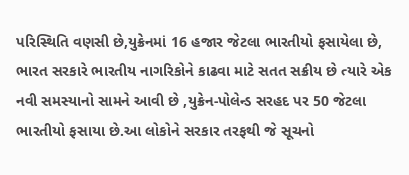પરિસ્થિતિ વણસી છે,યુક્રેનમાં 16 હજાર જેટલા ભારતીયો ફસાયેલા છે, ભારત સરકારે ભારતીય નાગરિકોને કાઢવા માટે સતત સક્રીય છે ત્યારે એક નવી સમસ્યાનો સામને આવી છે ,યુક્રેન-પોલેન્ડ સરહદ પર 50 જેટલા ભારતીયો ફસાયા છે.આ લોકોને સરકાર તરફથી જે સૂચનો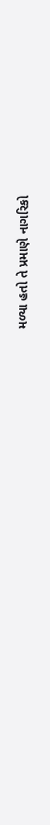મળ્યા હતો તે પ્રમાણે નાગરિકો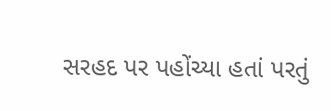સરહદ પર પહોંચ્યા હતાં પરતું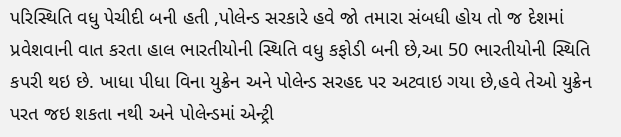પરિસ્થિતિ વધુ પેચીદી બની હતી ,પોલેન્ડ સરકારે હવે જો તમારા સંબધી હોય તો જ દેશમાં પ્રવેશવાની વાત કરતા હાલ ભારતીયોની સ્થિતિ વધુ કફોડી બની છે,આ 50 ભારતીયોની સ્થિતિ કપરી થઇ છે. ખાધા પીધા વિના યુક્રેન અને પોલેન્ડ સરહદ પર અટવાઇ ગયા છે,હવે તેઓ યુક્રેન પરત જઇ શકતા નથી અને પોલેન્ડમાં એન્ટ્રી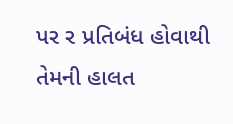પર ર પ્રતિબંધ હોવાથી તેમની હાલત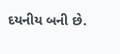દયનીય બની છે.